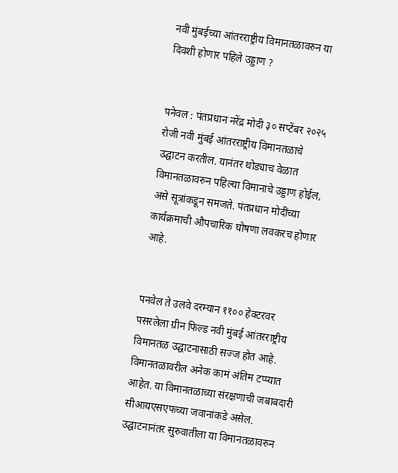नवी मुंबईच्या आंतरराष्ट्रीय विमानतळावरुन या दिवशी होणार पहिले उड्डाण ?


पनेवल : पंतप्रधान नरेंद्र मोदी ३० सप्टेंबर २०२५ रोजी नवी मुंबई आंतरराष्ट्रीय विमानतळाचे उद्घाटन करतील. यानंतर थोड्याच वेळात विमानतळावरुन पहिल्या विमानाचे उड्डाण होईल, असे सूत्रांकडून समजते. पंतप्रधान मोदींच्या कार्यक्रमाची औपचारिक घोषणा लवकरच होणार आहे.


पनवेल ते उलवे दरम्यान ११०० हेक्टरवर पसरलेला ग्रीन फिल्ड नवी मुंबई आंतरराष्ट्रीय विमानतळ उद्घाटनासाठी सज्ज होत आहे. विमानतळावरील अनेक कामं अंतिम टप्प्यात आहेत. या विमानतळाच्या संरक्षणाची जबाबदारी सीआयएसएफच्या जवानांकडे असेल. उद्घाटनानंतर सुरुवातीला या विमानतळावरुन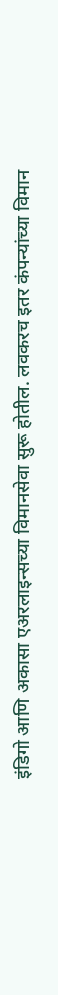इंडिगो आणि अकासा एअरलाइन्सच्या विमानसेवा सुरू होतील. लवकरच इतर कंपन्यांच्या विमान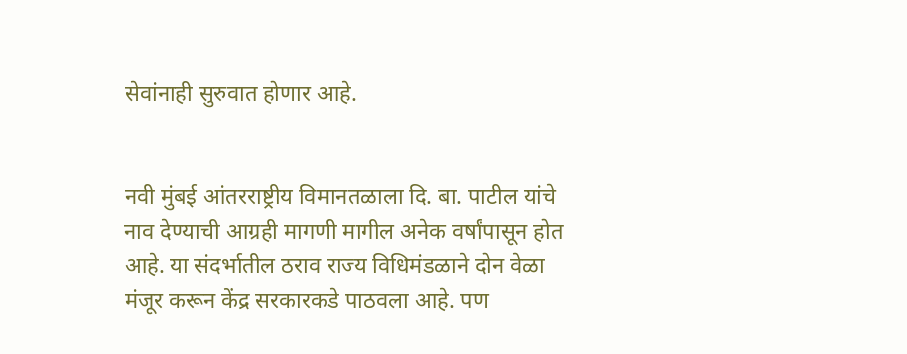सेवांनाही सुरुवात होणार आहे.


नवी मुंबई आंतरराष्ट्रीय विमानतळाला दि. बा. पाटील यांचे नाव देण्याची आग्रही मागणी मागील अनेक वर्षांपासून होत आहे. या संदर्भातील ठराव राज्य विधिमंडळाने दोन वेळा मंजूर करून केंद्र सरकारकडे पाठवला आहे. पण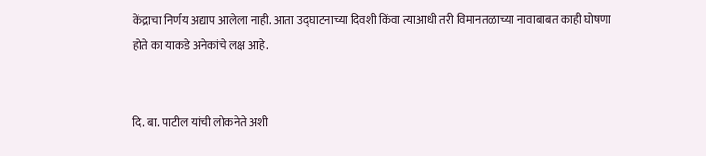केंद्राचा निर्णय अद्याप आलेला नाही. आता उद्घाटनाच्या दिवशी किंवा त्याआधी तरी विमानतळाच्या नावाबाबत काही घोषणा होते का याकडे अनेकांचे लक्ष आहे.


दि. बा. पाटील यांची लोकनेते अशी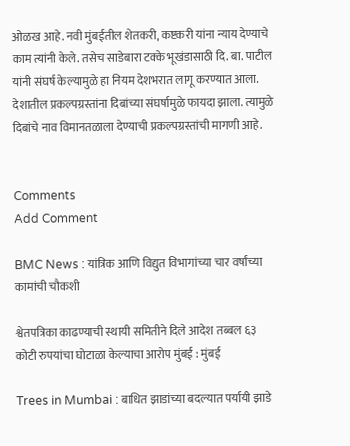ओळख आहे. नवी मुंबईतील शेतकरी, कष्टकरी यांना न्याय देण्याचे काम त्यांनी केले. तसेच साडेबारा टक्के भूखंडासाठी दि. बा. पाटील यांनी संघर्ष केल्यामुळे हा नियम देशभरात लागू करण्यात आला. देशातील प्रकल्पग्रस्तांना दिबांच्या संघर्षामुळे फायदा झाला. त्यामुळे दिबांचे नाव विमानतळाला देण्याची प्रकल्पग्रस्तांची मागणी आहे.


Comments
Add Comment

BMC News : यांत्रिक आणि विद्युत विभागांच्या चार वर्षांच्या कामांची चौकशी

श्वेतपत्रिका काढण्याची स्थायी समितीने दिले आदेश तब्बल ६३ कोटी रुपयांचा घोटाळा केल्याचा आरोप मुंबई : मुंबई

Trees in Mumbai : बाधित झाडांच्या बदल्यात पर्यायी झाडे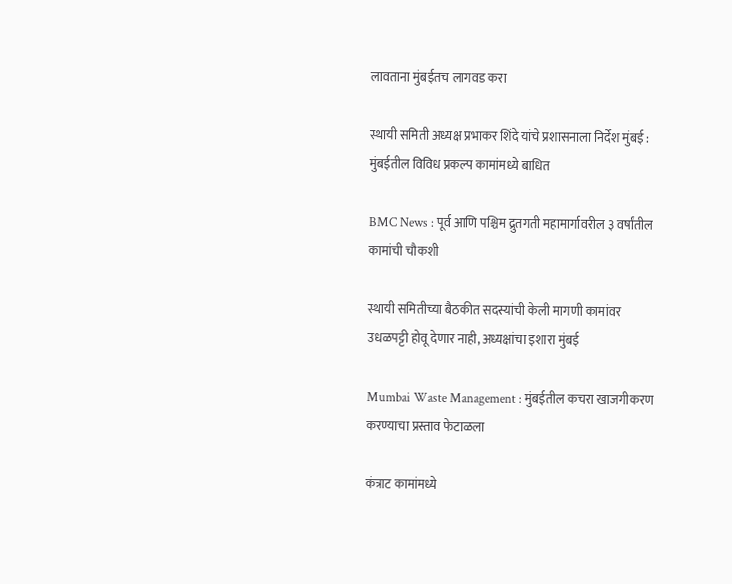लावताना मुंबईतच लागवड करा

स्थायी समिती अध्यक्ष प्रभाकर शिंदे यांचे प्रशासनाला निर्देश मुंबई : मुंबईतील विविध प्रकल्प कामांमध्ये बाधित

BMC News : पूर्व आणि पश्चिम द्रुतगती महामार्गावरील ३ वर्षांतील कामांची चौकशी

स्थायी समितीच्या बैठकीत सदस्यांची केली मागणी कामांवर उधळपट्टी होवू देणार नाही, अध्यक्षांचा इशारा मुंबई

Mumbai Waste Management : मुंबईतील कचरा खाजगीकरण करण्याचा प्रस्ताव फेटाळला

कंत्राट कामांमध्ये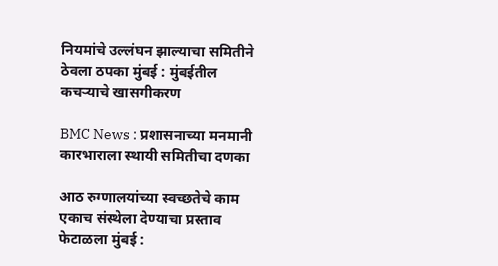नियमांचे उल्लंघन झाल्याचा समितीने ठेवला ठपका मुंबई : मुंबईतील कचऱ्याचे खासगीकरण

BMC News : प्रशासनाच्या मनमानी कारभाराला स्थायी समितीचा दणका

आठ रुग्णालयांच्या स्वच्छतेचे काम एकाच संस्थेला देण्याचा प्रस्ताव फेटाळला मुंबई :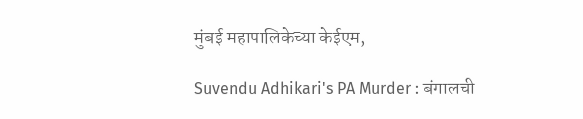मुंबई महापालिकेच्या केईएम,

Suvendu Adhikari's PA Murder : बंगालची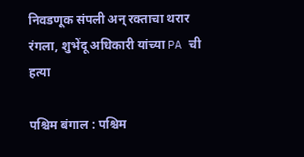निवडणूक संपली अन् रक्ताचा थरार रंगला, शुभेंदू अधिकारी यांच्या PA ची हत्या

पश्चिम बंगाल : पश्चिम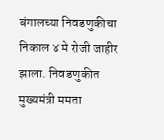बंगालच्या निवडणुकीचा निकाल ४ मे रोजी जाहीर झाला. निवडणुकीत मुख्यमंत्री ममता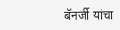बॅनर्जी यांचा